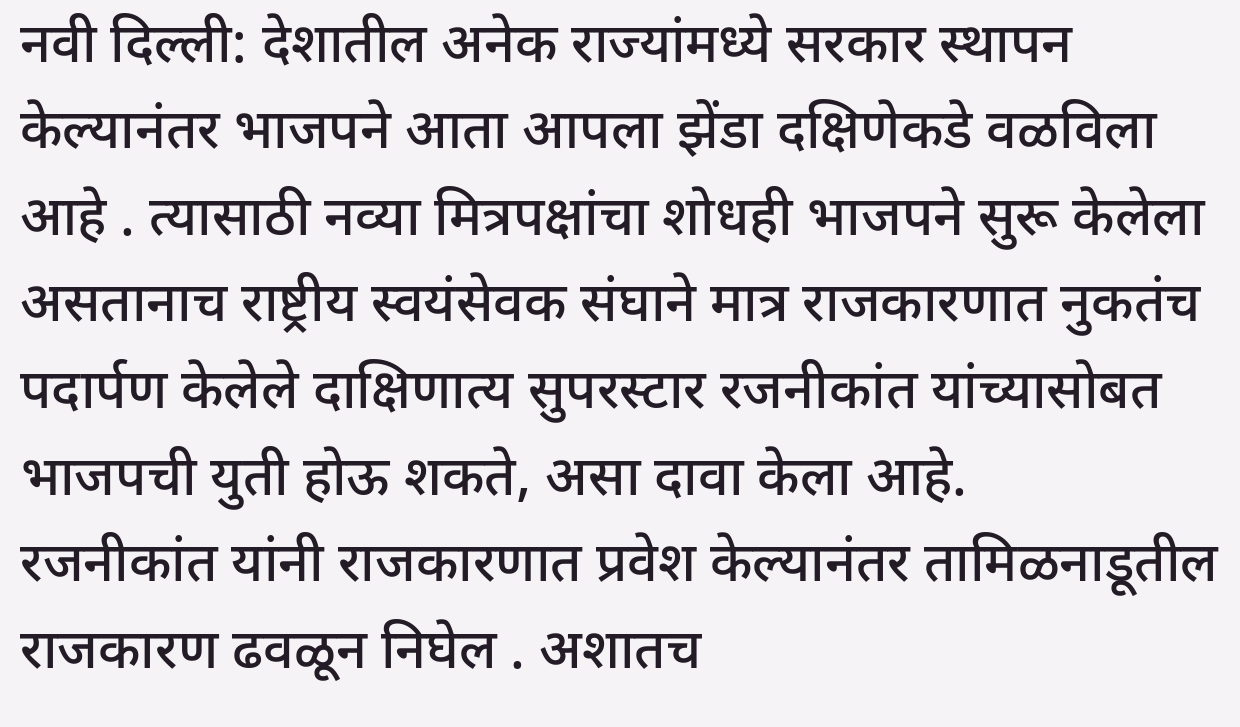नवी दिल्ली: देशातील अनेक राज्यांमध्ये सरकार स्थापन केल्यानंतर भाजपने आता आपला झेंडा दक्षिणेकडे वळविला आहे . त्यासाठी नव्या मित्रपक्षांचा शोधही भाजपने सुरू केलेला असतानाच राष्ट्रीय स्वयंसेवक संघाने मात्र राजकारणात नुकतंच पदार्पण केलेले दाक्षिणात्य सुपरस्टार रजनीकांत यांच्यासोबत भाजपची युती होऊ शकते, असा दावा केला आहे.
रजनीकांत यांनी राजकारणात प्रवेश केल्यानंतर तामिळनाडूतील राजकारण ढवळून निघेल . अशातच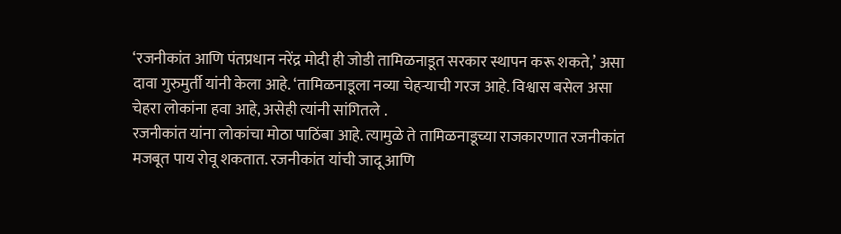‘रजनीकांत आणि पंतप्रधान नरेंद्र मोदी ही जोडी तामिळनाडूत सरकार स्थापन करू शकते,’ असा दावा गुरुमुर्ती यांनी केला आहे. ‘तामिळनाडूला नव्या चेहऱ्याची गरज आहे. विश्वास बसेल असा चेहरा लोकांना हवा आहे, असेही त्यांनी सांगितले .
रजनीकांत यांना लोकांचा मोठा पाठिंबा आहे. त्यामुळे ते तामिळनाडूच्या राजकारणात रजनीकांत मजबूत पाय रोवू शकतात. रजनीकांत यांची जादू आणि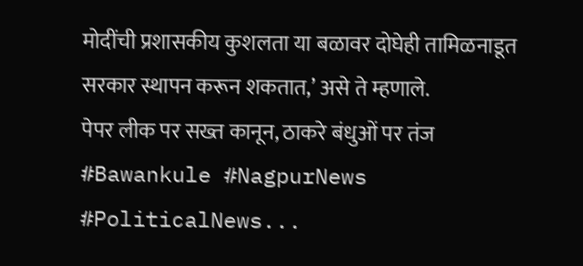मोदींची प्रशासकीय कुशलता या बळावर दोघेही तामिळनाडूत सरकार स्थापन करून शकतात,’ असे ते म्हणाले.
पेपर लीक पर सख्त कानून, ठाकरे बंधुओं पर तंज #Bawankule #NagpurNews #PoliticalNews...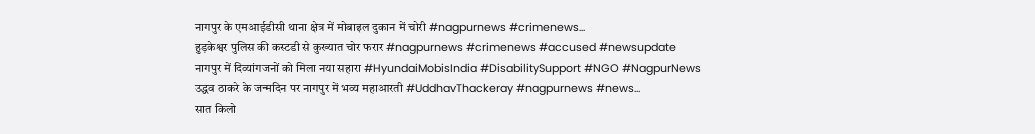नागपुर के एमआईडीसी थाना क्षेत्र में मोबाइल दुकान में चोरी #nagpurnews #crimenews...
हुड़केश्वर पुलिस की कस्टडी से कुख्यात चोर फरार #nagpurnews #crimenews #accused #newsupdate
नागपुर में दिव्यांगजनों को मिला नया सहारा #HyundaiMobisIndia #DisabilitySupport #NGO #NagpurNews
उद्धव ठाकरे के जन्मदिन पर नागपुर में भव्य महाआरती #UddhavThackeray #nagpurnews #news...
सात किलो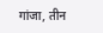गांजा, तीन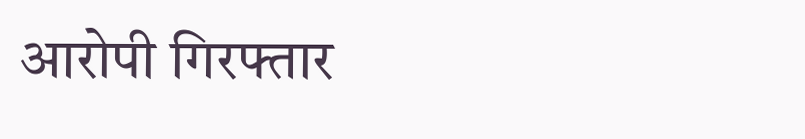आरोपी गिरफ्तार